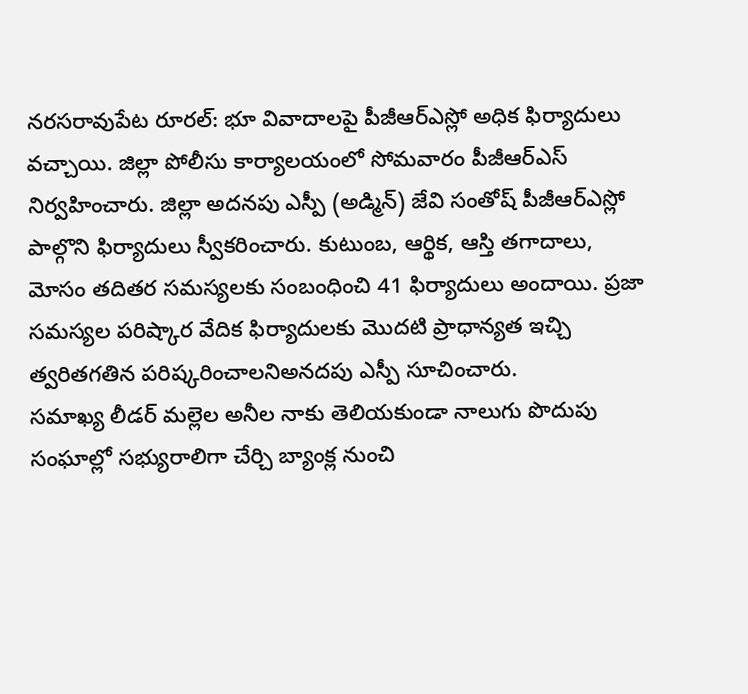నరసరావుపేట రూరల్: భూ వివాదాలపై పీజీఆర్ఎస్లో అధిక ఫిర్యాదులు వచ్చాయి. జిల్లా పోలీసు కార్యాలయంలో సోమవారం పీజీఆర్ఎస్ నిర్వహించారు. జిల్లా అదనపు ఎస్పీ (అడ్మిన్) జేవి సంతోష్ పీజీఆర్ఎస్లో పాల్గొని ఫిర్యాదులు స్వీకరించారు. కుటుంబ, ఆర్థిక, ఆస్తి తగాదాలు, మోసం తదితర సమస్యలకు సంబంధించి 41 ఫిర్యాదులు అందాయి. ప్రజా సమస్యల పరిష్కార వేదిక ఫిర్యాదులకు మొదటి ప్రాధాన్యత ఇచ్చి త్వరితగతిన పరిష్కరించాలనిఅనదపు ఎస్పీ సూచించారు.
సమాఖ్య లీడర్ మల్లెల అనీల నాకు తెలియకుండా నాలుగు పొదుపు సంఘాల్లో సభ్యురాలిగా చేర్చి బ్యాంక్ల నుంచి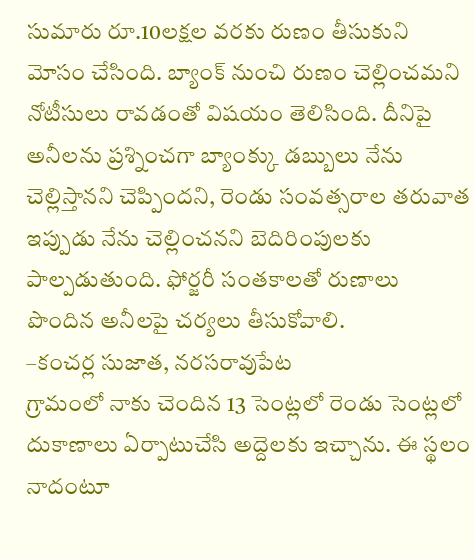సుమారు రూ.10లక్షల వరకు రుణం తీసుకుని మోసం చేసింది. బ్యాంక్ నుంచి రుణం చెల్లించమని నోటీసులు రావడంతో విషయం తెలిసింది. దీనిపై అనీలను ప్రశ్నించగా బ్యాంక్కు డబ్బులు నేను చెల్లిస్తానని చెప్పిందని, రెండు సంవత్సరాల తరువాత ఇప్పుడు నేను చెల్లించనని బెదిరింపులకు పాల్పడుతుంది. ఫోర్జరీ సంతకాలతో రుణాలు పొందిన అనీలపై చర్యలు తీసుకోవాలి.
–కంచర్ల సుజాత, నరసరావుపేట
గ్రామంలో నాకు చెందిన 13 సెంట్లలో రెండు సెంట్లలో దుకాణాలు ఏర్పాటుచేసి అద్దెలకు ఇచ్చాను. ఈ స్థలం నాదంటూ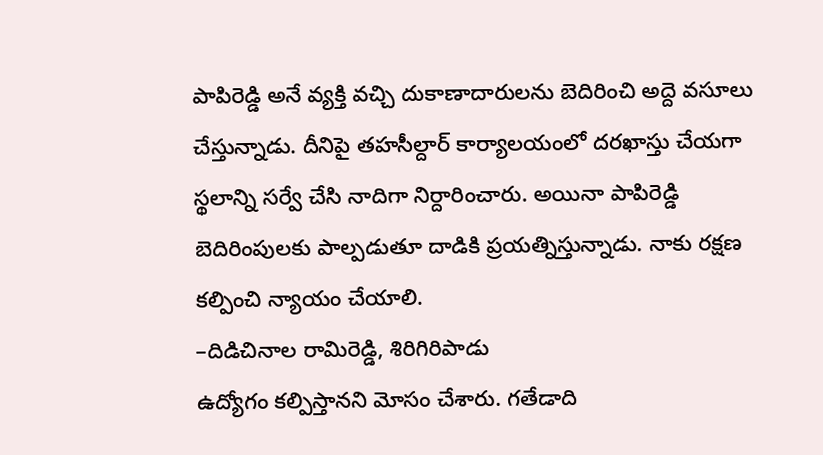పాపిరెడ్డి అనే వ్యక్తి వచ్చి దుకాణాదారులను బెదిరించి అద్దె వసూలు చేస్తున్నాడు. దీనిపై తహసీల్దార్ కార్యాలయంలో దరఖాస్తు చేయగా స్థలాన్ని సర్వే చేసి నాదిగా నిర్దారించారు. అయినా పాపిరెడ్డి బెదిరింపులకు పాల్పడుతూ దాడికి ప్రయత్నిస్తున్నాడు. నాకు రక్షణ కల్పించి న్యాయం చేయాలి.
–దిడిచినాల రామిరెడ్డి, శిరిగిరిపాడు
ఉద్యోగం కల్పిస్తానని మోసం చేశారు. గతేడాది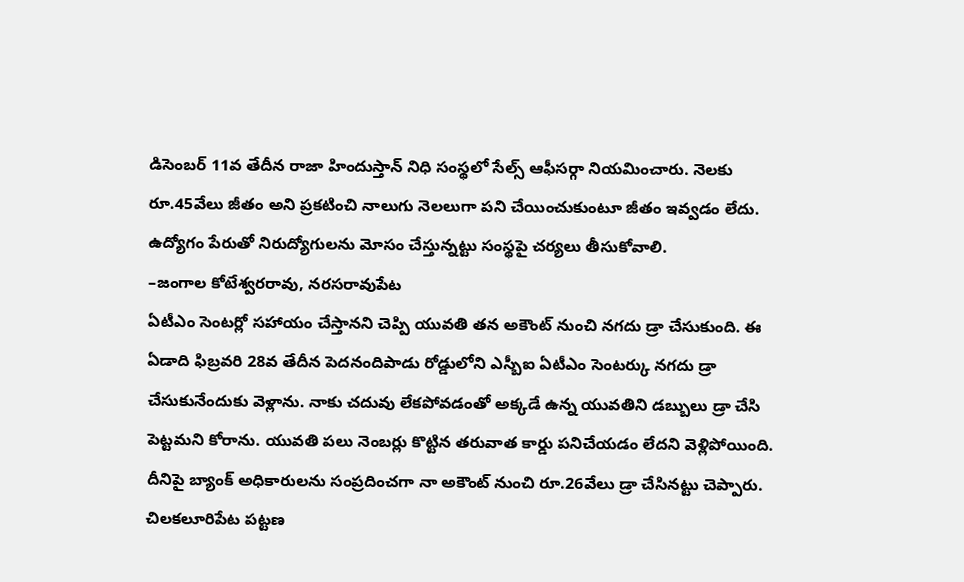డిసెంబర్ 11వ తేదీన రాజా హిందుస్తాన్ నిధి సంస్థలో సేల్స్ ఆఫీసర్గా నియమించారు. నెలకు రూ.45వేలు జీతం అని ప్రకటించి నాలుగు నెలలుగా పని చేయించుకుంటూ జీతం ఇవ్వడం లేదు. ఉద్యోగం పేరుతో నిరుద్యోగులను మోసం చేస్తున్నట్టు సంస్థపై చర్యలు తీసుకోవాలి.
–జంగాల కోటేశ్వరరావు, నరసరావుపేట
ఏటీఎం సెంటర్లో సహాయం చేస్తానని చెప్పి యువతి తన అకౌంట్ నుంచి నగదు డ్రా చేసుకుంది. ఈ ఏడాది ఫిబ్రవరి 28వ తేదీన పెదనందిపాడు రోడ్డులోని ఎస్బీఐ ఏటీఎం సెంటర్కు నగదు డ్రా చేసుకునేందుకు వెళ్లాను. నాకు చదువు లేకపోవడంతో అక్కడే ఉన్న యువతిని డబ్బులు డ్రా చేసి పెట్టమని కోరాను. యువతి పలు నెంబర్లు కొట్టిన తరువాత కార్డు పనిచేయడం లేదని వెళ్లిపోయింది. దీనిపై బ్యాంక్ అధికారులను సంప్రదించగా నా అకౌంట్ నుంచి రూ.26వేలు డ్రా చేసినట్టు చెప్పారు. చిలకలూరిపేట పట్టణ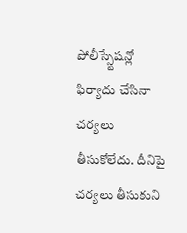పోలీస్స్టేషన్లో ఫిర్యాదు చేసినా చర్యలు తీసుకోలేదు. దీనిపై చర్యలు తీసుకుని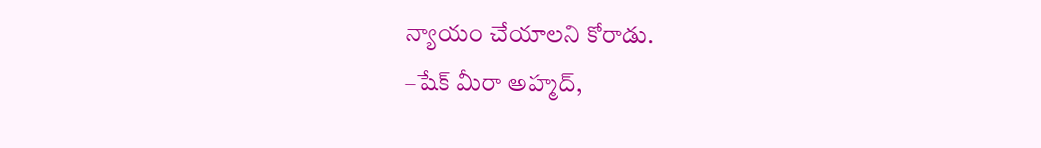న్యాయం చేయాలని కోరాడు.
–షేక్ మీరా అహ్మద్,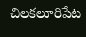చిలకలూరిపేట